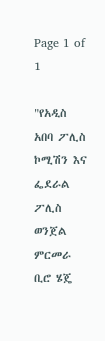Page 1 of 1

"የአዲስ አበባ ፖሊስ ኮሚሽን እና ፌደራል ፖሊስ ወንጀል ምርመራ ቢሮ ሄጄ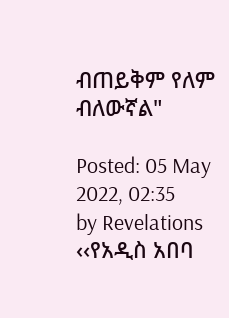ብጠይቅም የለም ብለውኛል"

Posted: 05 May 2022, 02:35
by Revelations
‹‹የአዲስ አበባ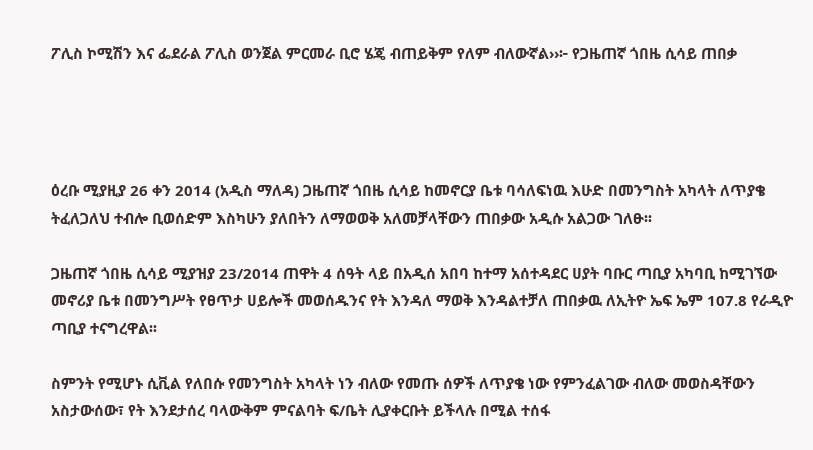ፖሊስ ኮሚሽን እና ፌደራል ፖሊስ ወንጀል ምርመራ ቢሮ ሄጄ ብጠይቅም የለም ብለውኛል››፦ የጋዜጠኛ ጎበዜ ሲሳይ ጠበቃ




ዕረቡ ሚያዚያ 26 ቀን 2014 (አዲስ ማለዳ) ጋዜጠኛ ጎበዜ ሲሳይ ከመኖርያ ቤቱ ባሳለፍነዉ እሁድ በመንግስት አካላት ለጥያቄ ትፈለጋለህ ተብሎ ቢወሰድም እስካሁን ያለበትን ለማወወቅ አለመቻላቸውን ጠበቃው አዲሱ አልጋው ገለፁ፡፡

ጋዜጠኛ ጎበዜ ሲሳይ ሚያዝያ 23/2014 ጠዋት 4 ሰዓት ላይ በአዲሰ አበባ ከተማ አሰተዳደር ሀያት ባቡር ጣቢያ አካባቢ ከሚገኘው መኖሪያ ቤቱ በመንግሥት የፀጥታ ሀይሎች መወሰዱንና የት እንዳለ ማወቅ እንዳልተቻለ ጠበቃዉ ለኢትዮ ኤፍ ኤም 107.8 የራዲዮ ጣቢያ ተናግረዋል፡፡

ስምንት የሚሆኑ ሲቪል የለበሱ የመንግስት አካላት ነን ብለው የመጡ ሰዎች ለጥያቄ ነው የምንፈልገው ብለው መወስዳቸውን አስታውሰው፣ የት እንደታሰረ ባላውቅም ምናልባት ፍ/ቤት ሊያቀርቡት ይችላሉ በሚል ተሰፋ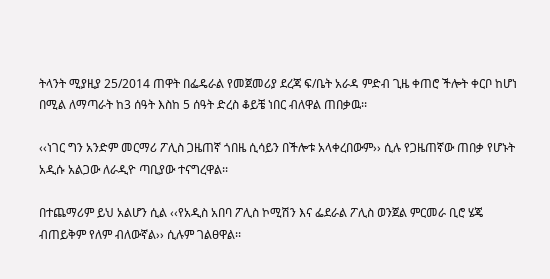ትላንት ሚያዚያ 25/2014 ጠዋት በፌዴራል የመጀመሪያ ደረጃ ፍ/ቤት አራዳ ምድብ ጊዜ ቀጠሮ ችሎት ቀርቦ ከሆነ በሚል ለማጣራት ከ3 ሰዓት እስከ 5 ሰዓት ድረስ ቆይቼ ነበር ብለዋል ጠበቃዉ፡፡

‹‹ነገር ግን አንድም መርማሪ ፖሊስ ጋዜጠኛ ጎበዜ ሲሳይን በችሎቱ አላቀረበውም›› ሲሉ የጋዜጠኛው ጠበቃ የሆኑት አዲሱ አልጋው ለራዲዮ ጣቢያው ተናግረዋል፡፡

በተጨማሪም ይህ አልሆን ሲል ‹‹የአዲስ አበባ ፖሊስ ኮሚሽን እና ፌደራል ፖሊስ ወንጀል ምርመራ ቢሮ ሄጄ ብጠይቅም የለም ብለውኛል›› ሲሉም ገልፀዋል፡፡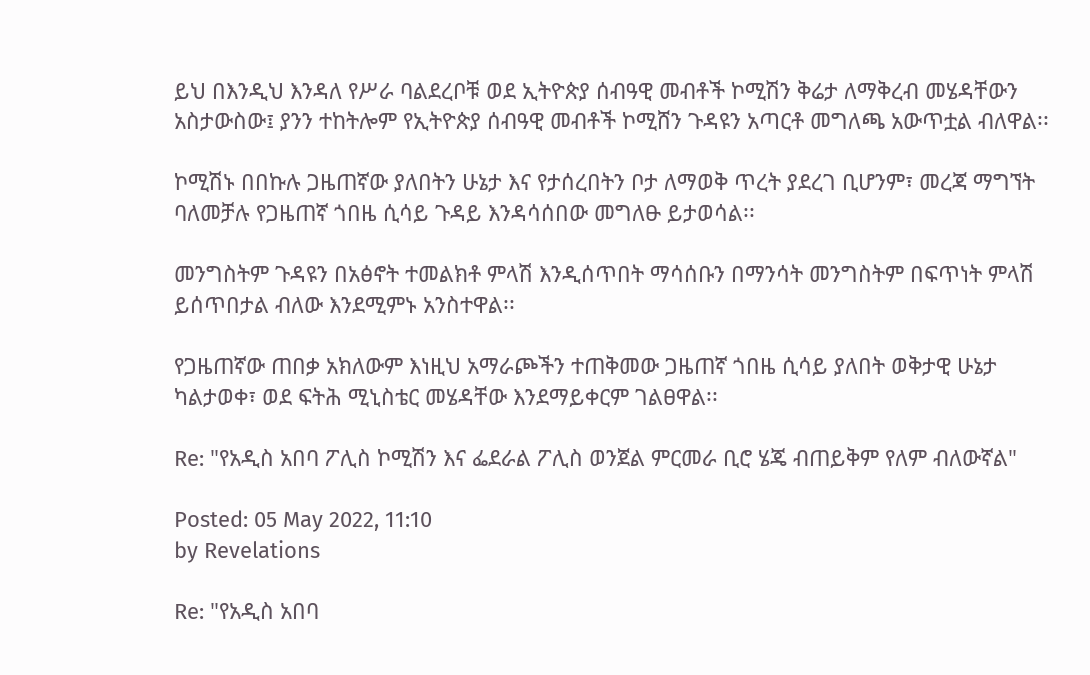ይህ በእንዲህ እንዳለ የሥራ ባልደረቦቹ ወደ ኢትዮጵያ ሰብዓዊ መብቶች ኮሚሽን ቅሬታ ለማቅረብ መሄዳቸውን አስታውስው፤ ያንን ተከትሎም የኢትዮጵያ ሰብዓዊ መብቶች ኮሚሸን ጉዳዩን አጣርቶ መግለጫ አውጥቷል ብለዋል፡፡

ኮሚሽኑ በበኩሉ ጋዜጠኛው ያለበትን ሁኔታ እና የታሰረበትን ቦታ ለማወቅ ጥረት ያደረገ ቢሆንም፣ መረጃ ማግኘት ባለመቻሉ የጋዜጠኛ ጎበዜ ሲሳይ ጉዳይ እንዳሳሰበው መግለፁ ይታወሳል፡፡

መንግስትም ጉዳዩን በአፅኖት ተመልክቶ ምላሽ እንዲሰጥበት ማሳሰቡን በማንሳት መንግስትም በፍጥነት ምላሽ ይሰጥበታል ብለው እንደሚምኑ አንስተዋል፡፡

የጋዜጠኛው ጠበቃ አክለውም እነዚህ አማራጮችን ተጠቅመው ጋዜጠኛ ጎበዜ ሲሳይ ያለበት ወቅታዊ ሁኔታ ካልታወቀ፣ ወደ ፍትሕ ሚኒስቴር መሄዳቸው እንደማይቀርም ገልፀዋል፡፡

Re: "የአዲስ አበባ ፖሊስ ኮሚሽን እና ፌደራል ፖሊስ ወንጀል ምርመራ ቢሮ ሄጄ ብጠይቅም የለም ብለውኛል"

Posted: 05 May 2022, 11:10
by Revelations

Re: "የአዲስ አበባ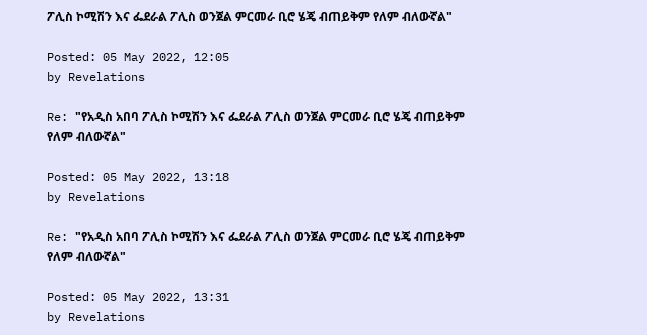ፖሊስ ኮሚሽን እና ፌደራል ፖሊስ ወንጀል ምርመራ ቢሮ ሄጄ ብጠይቅም የለም ብለውኛል"

Posted: 05 May 2022, 12:05
by Revelations

Re: "የአዲስ አበባ ፖሊስ ኮሚሽን እና ፌደራል ፖሊስ ወንጀል ምርመራ ቢሮ ሄጄ ብጠይቅም የለም ብለውኛል"

Posted: 05 May 2022, 13:18
by Revelations

Re: "የአዲስ አበባ ፖሊስ ኮሚሽን እና ፌደራል ፖሊስ ወንጀል ምርመራ ቢሮ ሄጄ ብጠይቅም የለም ብለውኛል"

Posted: 05 May 2022, 13:31
by Revelations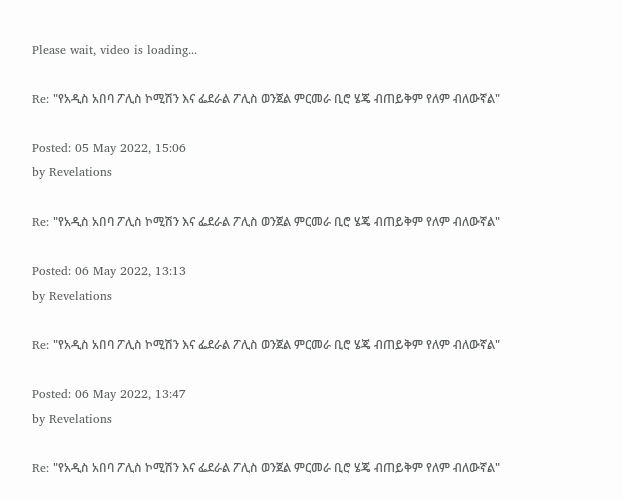Please wait, video is loading...

Re: "የአዲስ አበባ ፖሊስ ኮሚሽን እና ፌደራል ፖሊስ ወንጀል ምርመራ ቢሮ ሄጄ ብጠይቅም የለም ብለውኛል"

Posted: 05 May 2022, 15:06
by Revelations

Re: "የአዲስ አበባ ፖሊስ ኮሚሽን እና ፌደራል ፖሊስ ወንጀል ምርመራ ቢሮ ሄጄ ብጠይቅም የለም ብለውኛል"

Posted: 06 May 2022, 13:13
by Revelations

Re: "የአዲስ አበባ ፖሊስ ኮሚሽን እና ፌደራል ፖሊስ ወንጀል ምርመራ ቢሮ ሄጄ ብጠይቅም የለም ብለውኛል"

Posted: 06 May 2022, 13:47
by Revelations

Re: "የአዲስ አበባ ፖሊስ ኮሚሽን እና ፌደራል ፖሊስ ወንጀል ምርመራ ቢሮ ሄጄ ብጠይቅም የለም ብለውኛል"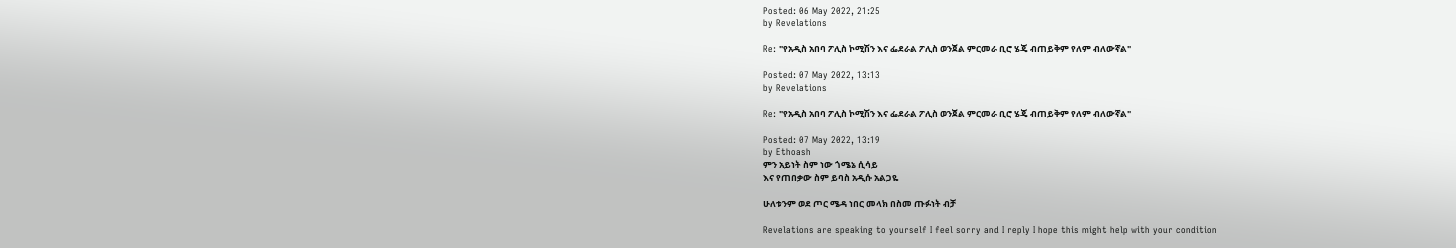Posted: 06 May 2022, 21:25
by Revelations

Re: "የአዲስ አበባ ፖሊስ ኮሚሽን እና ፌደራል ፖሊስ ወንጀል ምርመራ ቢሮ ሄጄ ብጠይቅም የለም ብለውኛል"

Posted: 07 May 2022, 13:13
by Revelations

Re: "የአዲስ አበባ ፖሊስ ኮሚሽን እና ፌደራል ፖሊስ ወንጀል ምርመራ ቢሮ ሄጄ ብጠይቅም የለም ብለውኛል"

Posted: 07 May 2022, 13:19
by Ethoash
ምን አይነት ስም ነው ጎሜኔ ሲሳይ
እና የጠበቃው ስም ይባስ አዲሱ አልጋዬ

ሁለቱንም ወደ ጦር ሜዳ ነበር መላክ በስመ ጡፉነት ብቻ

Revelations are speaking to yourself I feel sorry and I reply I hope this might help with your condition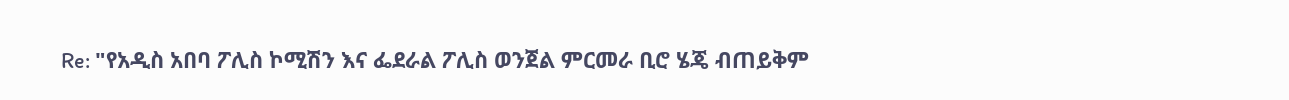Re: "የአዲስ አበባ ፖሊስ ኮሚሽን እና ፌደራል ፖሊስ ወንጀል ምርመራ ቢሮ ሄጄ ብጠይቅም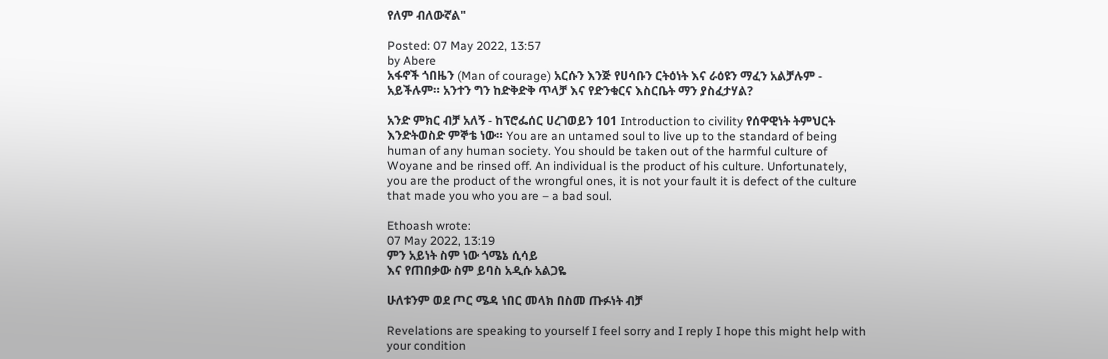የለም ብለውኛል"

Posted: 07 May 2022, 13:57
by Abere
አፋኖች ጎበዜን (Man of courage) አርሱን እንጅ የሀሳቡን ርትዕነት እና ራዕዩን ማፈን አልቻሉም - አይችሉም። አንተን ግን ከድቅድቅ ጥላቻ እና የድንቁርና እስርቤት ማን ያስፈታሃል?

አንድ ምክር ብቻ አለኝ - ከፕሮፌሰር ሀረገወይን 101 Introduction to civility የሰዋዊነት ትምህርት እንድትወስድ ምኞቴ ነው። You are an untamed soul to live up to the standard of being human of any human society. You should be taken out of the harmful culture of Woyane and be rinsed off. An individual is the product of his culture. Unfortunately, you are the product of the wrongful ones, it is not your fault it is defect of the culture that made you who you are – a bad soul.

Ethoash wrote:
07 May 2022, 13:19
ምን አይነት ስም ነው ጎሜኔ ሲሳይ
እና የጠበቃው ስም ይባስ አዲሱ አልጋዬ

ሁለቱንም ወደ ጦር ሜዳ ነበር መላክ በስመ ጡፉነት ብቻ

Revelations are speaking to yourself I feel sorry and I reply I hope this might help with your condition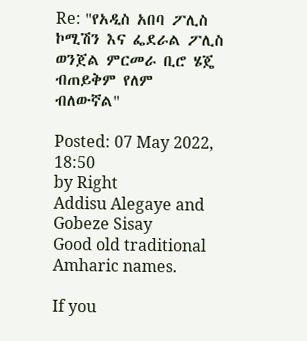Re: "የአዲስ አበባ ፖሊስ ኮሚሽን እና ፌደራል ፖሊስ ወንጀል ምርመራ ቢሮ ሄጄ ብጠይቅም የለም ብለውኛል"

Posted: 07 May 2022, 18:50
by Right
Addisu Alegaye and Gobeze Sisay
Good old traditional Amharic names.

If you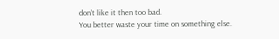don’t like it then too bad.
You better waste your time on something else.